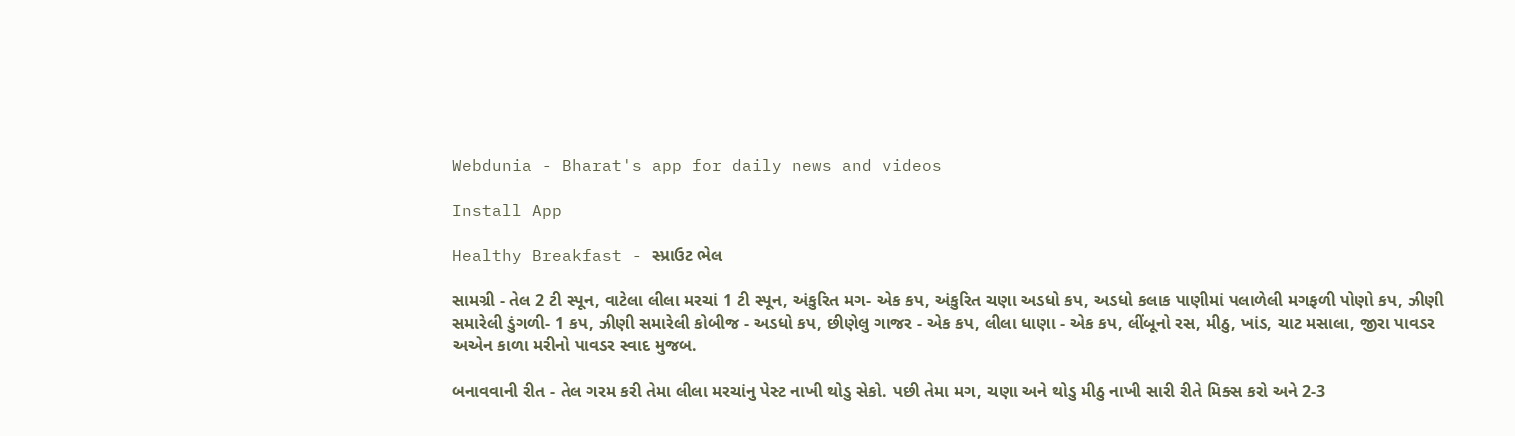Webdunia - Bharat's app for daily news and videos

Install App

Healthy Breakfast - સ્પ્રાઉટ ભેલ

સામગ્રી - તેલ 2 ટી સ્પૂન, વાટેલા લીલા મરચાં 1 ટી સ્પૂન, અંકુરિત મગ- એક કપ, અંકુરિત ચણા અડધો કપ, અડધો કલાક પાણીમાં પલાળેલી મગફળી પોણો કપ, ઝીણી સમારેલી ડુંગળી- 1 કપ, ઝીણી સમારેલી કોબીજ - અડધો કપ, છીણેલુ ગાજર - એક કપ, લીલા ધાણા - એક કપ, લીંબૂનો રસ, મીઠુ, ખાંડ, ચાટ મસાલા, જીરા પાવડર અએન કાળા મરીનો પાવડર સ્વાદ મુજબ.

બનાવવાની રીત - તેલ ગરમ કરી તેમા લીલા મરચાંનુ પેસ્ટ નાખી થોડુ સેકો. પછી તેમા મગ, ચણા અને થોડુ મીઠુ નાખી સારી રીતે મિક્સ કરો અને 2-3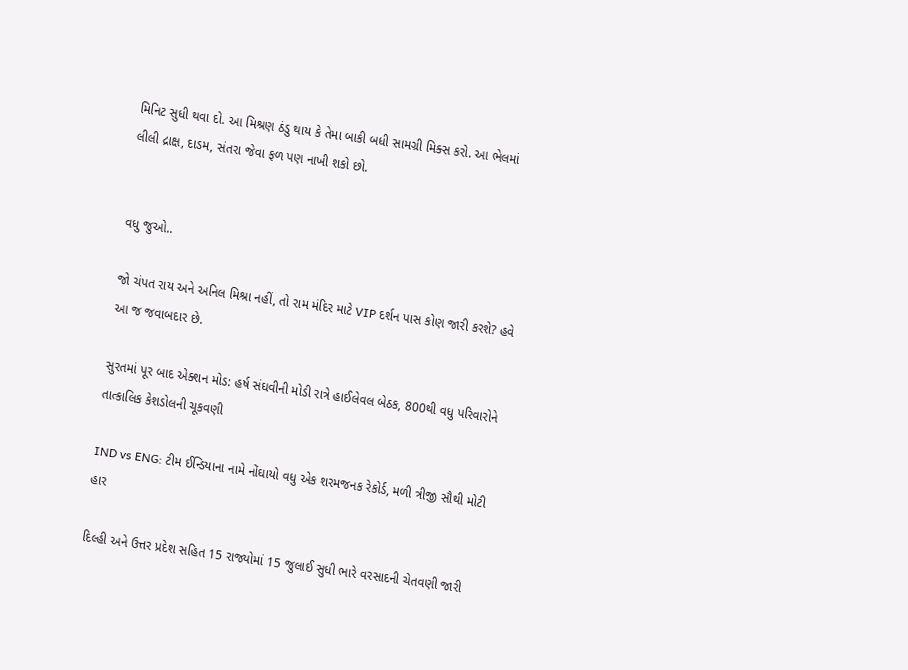મિનિટ સુધી થવા દો. આ મિશ્રણ ઠંડુ થાય કે તેમા બાકી બધી સામગ્રી મિક્સ કરો. આ ભેલમાં લીલી દ્રાક્ષ, દાડમ, સંતરા જેવા ફળ પણ નાખી શકો છો.


વધુ જુઓ..

જો ચંપત રાય અને અનિલ મિશ્રા નહીં, તો રામ મંદિર માટે VIP દર્શન પાસ કોણ જારી કરશે? હવે આ જ જવાબદાર છે.

સુરતમાં પૂર બાદ એક્શન મોડ: હર્ષ સંઘવીની મોડી રાત્રે હાઈલેવલ બેઠક, 800થી વધુ પરિવારોને તાત્કાલિક કેશડોલની ચૂકવણી

IND vs ENG: ટીમ ઈન્ડિયાના નામે નોંઘાયો વધુ એક શરમજનક રેકોર્ડ, મળી ત્રીજી સૌથી મોટી હાર

દિલ્હી અને ઉત્તર પ્રદેશ સહિત 15 રાજ્યોમાં 15 જુલાઈ સુધી ભારે વરસાદની ચેતવણી જારી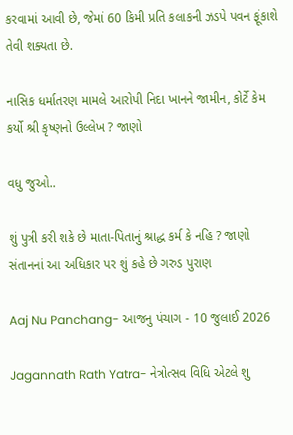કરવામાં આવી છે, જેમાં 60 કિમી પ્રતિ કલાકની ઝડપે પવન ફૂંકાશે તેવી શક્યતા છે.

નાસિક ધર્માતરણ મામલે આરોપી નિદા ખાનને જામીન, કોર્ટે કેમ કર્યો શ્રી કૃષ્ણનો ઉલ્લેખ ? જાણો

વધુ જુઓ..

શું પુત્રી કરી શકે છે માતા-પિતાનું શ્રાદ્ધ કર્મ કે નહિ ? જાણો સંતાનનાં આ અધિકાર પર શું કહે છે ગરુડ પુરાણ

Aaj Nu Panchang- આજનુ પંચાગ - 10 જુલાઈ 2026

Jagannath Rath Yatra- નેત્રોત્સવ વિધિ એટલે શુ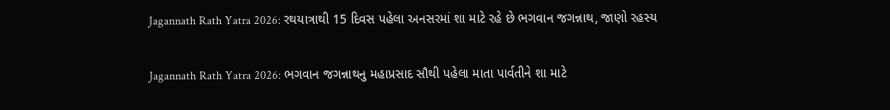Jagannath Rath Yatra 2026: રથયાત્રાથી 15 દિવસ પહેલા અનસરમાં શા માટે રહે છે ભગવાન જગન્નાથ, જાણો રહસ્ય

Jagannath Rath Yatra 2026: ભગવાન જગન્નાથનુ મહાપ્રસાદ સૌથી પહેલા માતા પાર્વતીને શા માટે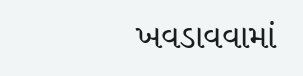ખવડાવવામાં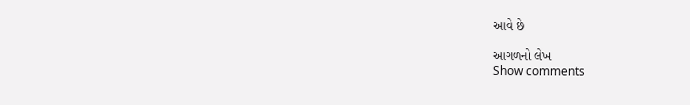આવે છે

આગળનો લેખ
Show comments